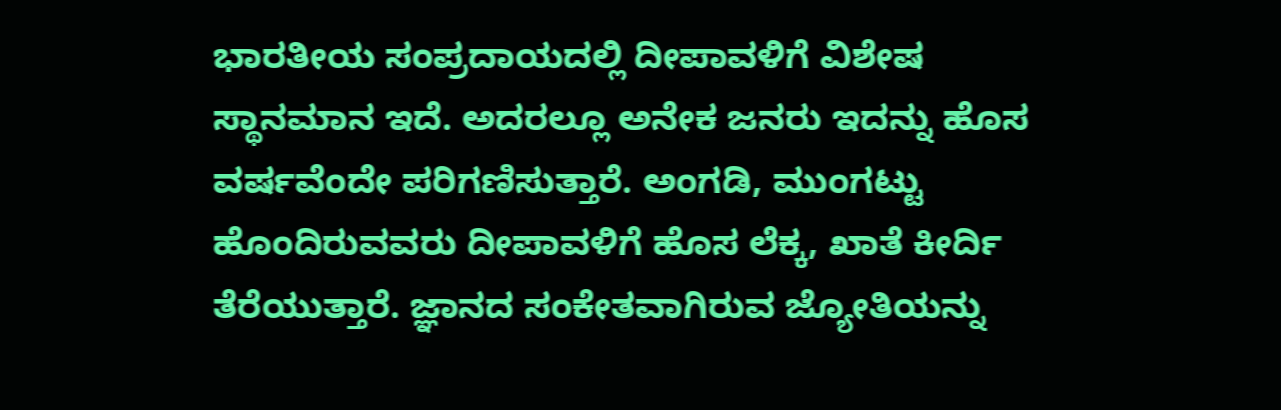ಭಾರತೀಯ ಸಂಪ್ರದಾಯದಲ್ಲಿ ದೀಪಾವಳಿಗೆ ವಿಶೇಷ ಸ್ಥಾನಮಾನ ಇದೆ. ಅದರಲ್ಲೂ ಅನೇಕ ಜನರು ಇದನ್ನು ಹೊಸ ವರ್ಷವೆಂದೇ ಪರಿಗಣಿಸುತ್ತಾರೆ. ಅಂಗಡಿ, ಮುಂಗಟ್ಟು ಹೊಂದಿರುವವರು ದೀಪಾವಳಿಗೆ ಹೊಸ ಲೆಕ್ಕ, ಖಾತೆ ಕೀರ್ದಿ ತೆರೆಯುತ್ತಾರೆ. ಜ್ಞಾನದ ಸಂಕೇತವಾಗಿರುವ ಜ್ಯೋತಿಯನ್ನು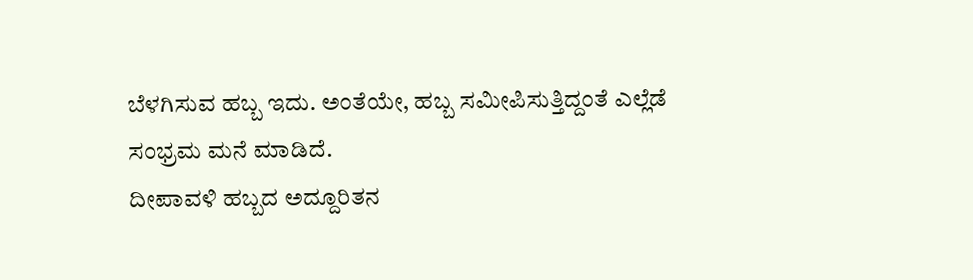ಬೆಳಗಿಸುವ ಹಬ್ಬ ಇದು. ಅಂತೆಯೇ, ಹಬ್ಬ ಸಮೀಪಿಸುತ್ತಿದ್ದಂತೆ ಎಲ್ಲೆಡೆ ಸಂಭ್ರಮ ಮನೆ ಮಾಡಿದೆ.
ದೀಪಾವಳಿ ಹಬ್ಬದ ಅದ್ದೂರಿತನ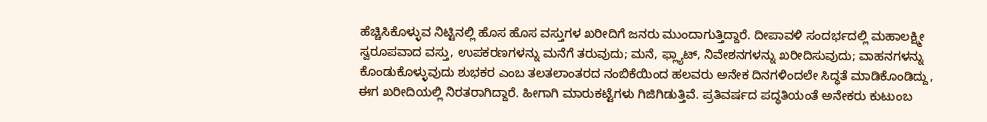ಹೆಚ್ಚಿಸಿಕೊಳ್ಳುವ ನಿಟ್ಟಿನಲ್ಲಿ ಹೊಸ ಹೊಸ ವಸ್ತುಗಳ ಖರೀದಿಗೆ ಜನರು ಮುಂದಾಗುತ್ತಿದ್ದಾರೆ. ದೀಪಾವಳಿ ಸಂದರ್ಭದಲ್ಲಿ ಮಹಾಲಕ್ಷ್ಮೀ ಸ್ವರೂಪವಾದ ವಸ್ತು, ಉಪಕರಣಗಳನ್ನು ಮನೆಗೆ ತರುವುದು; ಮನೆ, ಫ್ಲ್ಯಾಟ್, ನಿವೇಶನಗಳನ್ನು ಖರೀದಿಸುವುದು; ವಾಹನಗಳನ್ನು ಕೊಂಡುಕೊಳ್ಳುವುದು ಶುಭಕರ ಎಂಬ ತಲತಲಾಂತರದ ನಂಬಿಕೆಯಿಂದ ಹಲವರು ಅನೇಕ ದಿನಗಳಿಂದಲೇ ಸಿದ್ಧತೆ ಮಾಡಿಕೊಂಡಿದ್ದು, ಈಗ ಖರೀದಿಯಲ್ಲಿ ನಿರತರಾಗಿದ್ದಾರೆ. ಹೀಗಾಗಿ ಮಾರುಕಟ್ಟೆಗಳು ಗಿಜಿಗಿಡುತ್ತಿವೆ. ಪ್ರತಿವರ್ಷದ ಪದ್ಧತಿಯಂತೆ ಅನೇಕರು ಕುಟುಂಬ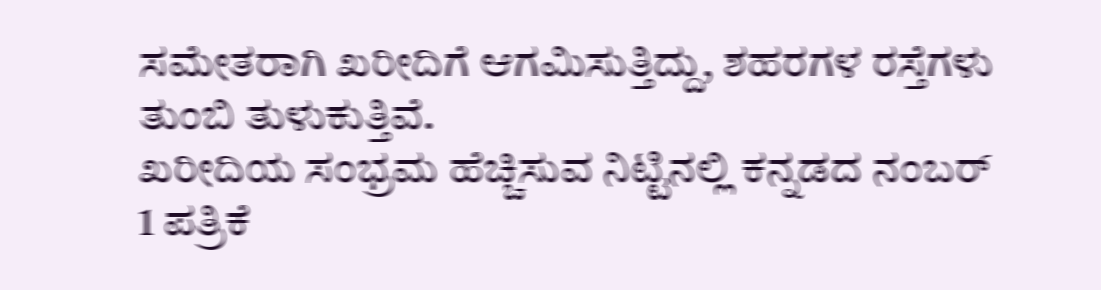ಸಮೇತರಾಗಿ ಖರೀದಿಗೆ ಆಗಮಿಸುತ್ತಿದ್ದು, ಶಹರಗಳ ರಸ್ತೆಗಳು ತುಂಬಿ ತುಳುಕುತ್ತಿವೆ.
ಖರೀದಿಯ ಸಂಭ್ರಮ ಹೆಚ್ಚಿಸುವ ನಿಟ್ಟಿನಲ್ಲಿ ಕನ್ನಡದ ನಂಬರ್ 1 ಪತ್ರಿಕೆ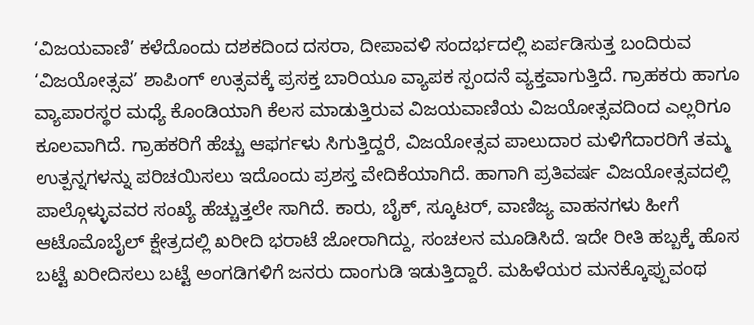‘ವಿಜಯವಾಣಿ’ ಕಳೆದೊಂದು ದಶಕದಿಂದ ದಸರಾ, ದೀಪಾವಳಿ ಸಂದರ್ಭದಲ್ಲಿ ಏರ್ಪಡಿಸುತ್ತ ಬಂದಿರುವ ‘ವಿಜಯೋತ್ಸವ’ ಶಾಪಿಂಗ್ ಉತ್ಸವಕ್ಕೆ ಪ್ರಸಕ್ತ ಬಾರಿಯೂ ವ್ಯಾಪಕ ಸ್ಪಂದನೆ ವ್ಯಕ್ತವಾಗುತ್ತಿದೆ. ಗ್ರಾಹಕರು ಹಾಗೂ ವ್ಯಾಪಾರಸ್ಥರ ಮಧ್ಯೆ ಕೊಂಡಿಯಾಗಿ ಕೆಲಸ ಮಾಡುತ್ತಿರುವ ವಿಜಯವಾಣಿಯ ವಿಜಯೋತ್ಸವದಿಂದ ಎಲ್ಲರಿಗೂ ಕೂಲವಾಗಿದೆ. ಗ್ರಾಹಕರಿಗೆ ಹೆಚ್ಚು ಆಫರ್ಗಳು ಸಿಗುತ್ತಿದ್ದರೆ, ವಿಜಯೋತ್ಸವ ಪಾಲುದಾರ ಮಳಿಗೆದಾರರಿಗೆ ತಮ್ಮ ಉತ್ಪನ್ನಗಳನ್ನು ಪರಿಚಯಿಸಲು ಇದೊಂದು ಪ್ರಶಸ್ತ ವೇದಿಕೆಯಾಗಿದೆ. ಹಾಗಾಗಿ ಪ್ರತಿವರ್ಷ ವಿಜಯೋತ್ಸವದಲ್ಲಿ ಪಾಲ್ಗೊಳ್ಳುವವರ ಸಂಖ್ಯೆ ಹೆಚ್ಚುತ್ತಲೇ ಸಾಗಿದೆ. ಕಾರು, ಬೈಕ್, ಸ್ಕೂಟರ್, ವಾಣಿಜ್ಯ ವಾಹನಗಳು ಹೀಗೆ ಆಟೊಮೊಬೈಲ್ ಕ್ಷೇತ್ರದಲ್ಲಿ ಖರೀದಿ ಭರಾಟೆ ಜೋರಾಗಿದ್ದು, ಸಂಚಲನ ಮೂಡಿಸಿದೆ. ಇದೇ ರೀತಿ ಹಬ್ಬಕ್ಕೆ ಹೊಸ ಬಟ್ಟೆ ಖರೀದಿಸಲು ಬಟ್ಟೆ ಅಂಗಡಿಗಳಿಗೆ ಜನರು ದಾಂಗುಡಿ ಇಡುತ್ತಿದ್ದಾರೆ. ಮಹಿಳೆಯರ ಮನಕ್ಕೊಪ್ಪುವಂಥ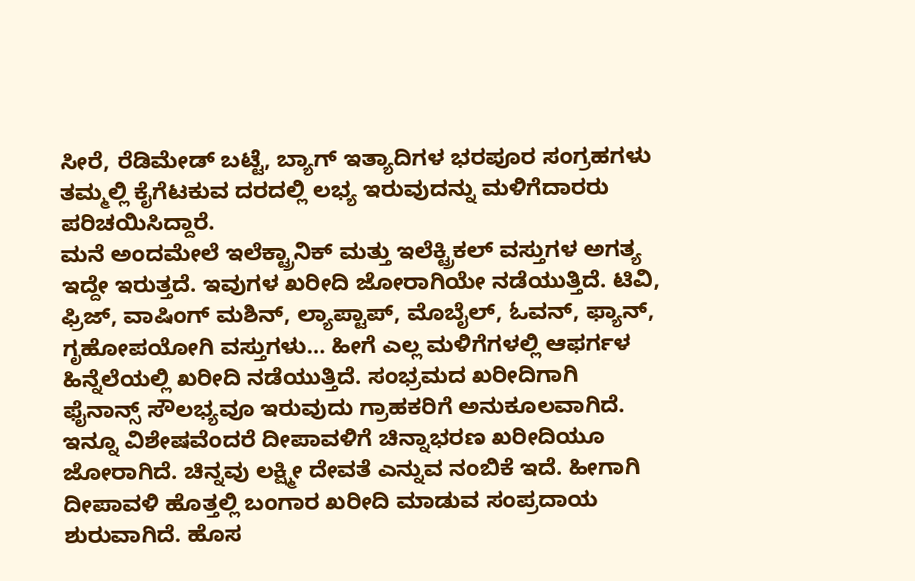ಸೀರೆ, ರೆಡಿಮೇಡ್ ಬಟ್ಟೆ, ಬ್ಯಾಗ್ ಇತ್ಯಾದಿಗಳ ಭರಪೂರ ಸಂಗ್ರಹಗಳು ತಮ್ಮಲ್ಲಿ ಕೈಗೆಟಕುವ ದರದಲ್ಲಿ ಲಭ್ಯ ಇರುವುದನ್ನು ಮಳಿಗೆದಾರರು ಪರಿಚಯಿಸಿದ್ದಾರೆ.
ಮನೆ ಅಂದಮೇಲೆ ಇಲೆಕ್ಟ್ರಾನಿಕ್ ಮತ್ತು ಇಲೆಕ್ಟ್ರಿಕಲ್ ವಸ್ತುಗಳ ಅಗತ್ಯ ಇದ್ದೇ ಇರುತ್ತದೆ. ಇವುಗಳ ಖರೀದಿ ಜೋರಾಗಿಯೇ ನಡೆಯುತ್ತಿದೆ. ಟಿವಿ, ಫ್ರಿಜ್, ವಾಷಿಂಗ್ ಮಶಿನ್, ಲ್ಯಾಪ್ಟಾಪ್, ಮೊಬೈಲ್, ಓವನ್, ಫ್ಯಾನ್, ಗೃಹೋಪಯೋಗಿ ವಸ್ತುಗಳು… ಹೀಗೆ ಎಲ್ಲ ಮಳಿಗೆಗಳಲ್ಲಿ ಆಫರ್ಗಳ ಹಿನ್ನೆಲೆಯಲ್ಲಿ ಖರೀದಿ ನಡೆಯುತ್ತಿದೆ. ಸಂಭ್ರಮದ ಖರೀದಿಗಾಗಿ ಫೈನಾನ್ಸ್ ಸೌಲಭ್ಯವೂ ಇರುವುದು ಗ್ರಾಹಕರಿಗೆ ಅನುಕೂಲವಾಗಿದೆ. ಇನ್ನೂ ವಿಶೇಷವೆಂದರೆ ದೀಪಾವಳಿಗೆ ಚಿನ್ನಾಭರಣ ಖರೀದಿಯೂ ಜೋರಾಗಿದೆ. ಚಿನ್ನವು ಲಕ್ಷ್ಮೀ ದೇವತೆ ಎನ್ನುವ ನಂಬಿಕೆ ಇದೆ. ಹೀಗಾಗಿ ದೀಪಾವಳಿ ಹೊತ್ತಲ್ಲಿ ಬಂಗಾರ ಖರೀದಿ ಮಾಡುವ ಸಂಪ್ರದಾಯ ಶುರುವಾಗಿದೆ. ಹೊಸ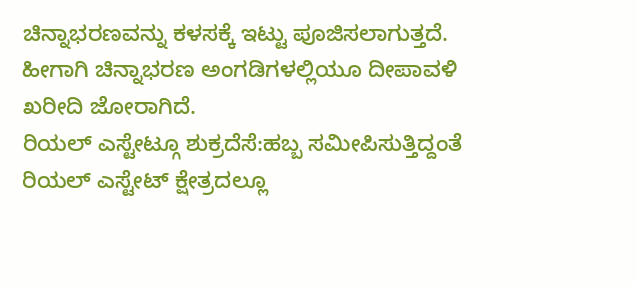ಚಿನ್ನಾಭರಣವನ್ನು ಕಳಸಕ್ಕೆ ಇಟ್ಟು ಪೂಜಿಸಲಾಗುತ್ತದೆ. ಹೀಗಾಗಿ ಚಿನ್ನಾಭರಣ ಅಂಗಡಿಗಳಲ್ಲಿಯೂ ದೀಪಾವಳಿ ಖರೀದಿ ಜೋರಾಗಿದೆ.
ರಿಯಲ್ ಎಸ್ಟೇಟ್ಗೂ ಶುಕ್ರದೆಸೆ:ಹಬ್ಬ ಸಮೀಪಿಸುತ್ತಿದ್ದಂತೆ ರಿಯಲ್ ಎಸ್ಟೇಟ್ ಕ್ಷೇತ್ರದಲ್ಲೂ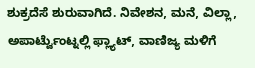ಶುಕ್ರದೆಸೆ ಶುರುವಾಗಿದೆ. ನಿವೇಶನ, ಮನೆ, ವಿಲ್ಲಾ, ಅಪಾರ್ಟ್ವೆುಂಟ್ನಲ್ಲಿ ಫ್ಲ್ಯಾಟ್, ವಾಣಿಜ್ಯ ಮಳಿಗೆ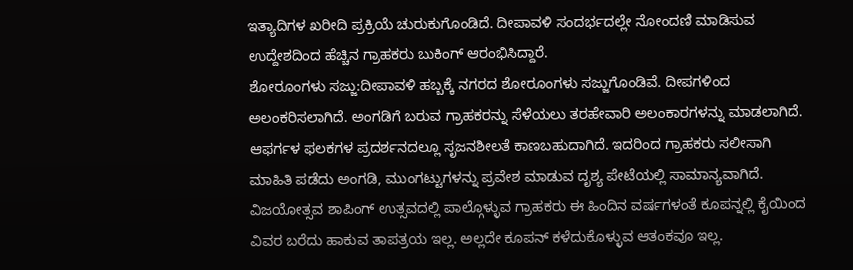ಇತ್ಯಾದಿಗಳ ಖರೀದಿ ಪ್ರಕ್ರಿಯೆ ಚುರುಕುಗೊಂಡಿದೆ. ದೀಪಾವಳಿ ಸಂದರ್ಭದಲ್ಲೇ ನೋಂದಣಿ ಮಾಡಿಸುವ ಉದ್ದೇಶದಿಂದ ಹೆಚ್ಚಿನ ಗ್ರಾಹಕರು ಬುಕಿಂಗ್ ಆರಂಭಿಸಿದ್ದಾರೆ.
ಶೋರೂಂಗಳು ಸಜ್ಜು:ದೀಪಾವಳಿ ಹಬ್ಬಕ್ಕೆ ನಗರದ ಶೋರೂಂಗಳು ಸಜ್ಜುಗೊಂಡಿವೆ. ದೀಪಗಳಿಂದ ಅಲಂಕರಿಸಲಾಗಿದೆ. ಅಂಗಡಿಗೆ ಬರುವ ಗ್ರಾಹಕರನ್ನು ಸೆಳೆಯಲು ತರಹೇವಾರಿ ಅಲಂಕಾರಗಳನ್ನು ಮಾಡಲಾಗಿದೆ. ಆಫರ್ಗಳ ಫಲಕಗಳ ಪ್ರದರ್ಶನದಲ್ಲೂ ಸೃಜನಶೀಲತೆ ಕಾಣಬಹುದಾಗಿದೆ. ಇದರಿಂದ ಗ್ರಾಹಕರು ಸಲೀಸಾಗಿ ಮಾಹಿತಿ ಪಡೆದು ಅಂಗಡಿ, ಮುಂಗಟ್ಟುಗಳನ್ನು ಪ್ರವೇಶ ಮಾಡುವ ದೃಶ್ಯ ಪೇಟೆಯಲ್ಲಿ ಸಾಮಾನ್ಯವಾಗಿದೆ.
ವಿಜಯೋತ್ಸವ ಶಾಪಿಂಗ್ ಉತ್ಸವದಲ್ಲಿ ಪಾಲ್ಗೊಳ್ಳುವ ಗ್ರಾಹಕರು ಈ ಹಿಂದಿನ ವರ್ಷಗಳಂತೆ ಕೂಪನ್ನಲ್ಲಿ ಕೈಯಿಂದ ವಿವರ ಬರೆದು ಹಾಕುವ ತಾಪತ್ರಯ ಇಲ್ಲ. ಅಲ್ಲದೇ ಕೂಪನ್ ಕಳೆದುಕೊಳ್ಳುವ ಆತಂಕವೂ ಇಲ್ಲ.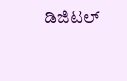ಡಿಜಿಟಲ್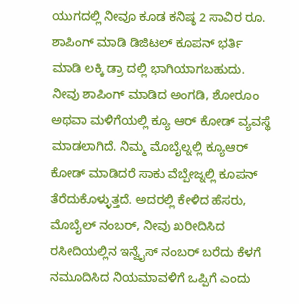ಯುಗದಲ್ಲಿ ನೀವೂ ಕೂಡ ಕನಿಷ್ಠ 2 ಸಾವಿರ ರೂ. ಶಾಪಿಂಗ್ ಮಾಡಿ ಡಿಜಿಟಲ್ ಕೂಪನ್ ಭರ್ತಿ ಮಾಡಿ ಲಕ್ಕಿ ಡ್ರಾ ದಲ್ಲಿ ಭಾಗಿಯಾಗಬಹುದು. ನೀವು ಶಾಪಿಂಗ್ ಮಾಡಿದ ಅಂಗಡಿ, ಶೋರೂಂ ಅಥವಾ ಮಳಿಗೆಯಲ್ಲಿ ಕ್ಯೂ ಆರ್ ಕೋಡ್ ವ್ಯವಸ್ಥೆ ಮಾಡಲಾಗಿದೆ. ನಿಮ್ಮ ಮೊಬೈಲ್ನಲ್ಲಿ ಕ್ಯೂಆರ್ ಕೋಡ್ ಮಾಡಿದರೆ ಸಾಕು ವೆಬ್ಪೇಜ್ನಲ್ಲಿ ಕೂಪನ್ ತೆರೆದುಕೊಳ್ಳುತ್ತದೆ. ಅದರಲ್ಲಿ ಕೇಳಿದ ಹೆಸರು, ಮೊಬೈಲ್ ನಂಬರ್, ನೀವು ಖರೀದಿಸಿದ ರಸೀದಿಯಲ್ಲಿನ ಇನ್ವೈಸ್ ನಂಬರ್ ಬರೆದು ಕೆಳಗೆ ನಮೂದಿಸಿದ ನಿಯಮಾವಳಿಗೆ ಒಪ್ಪಿಗೆ ಎಂದು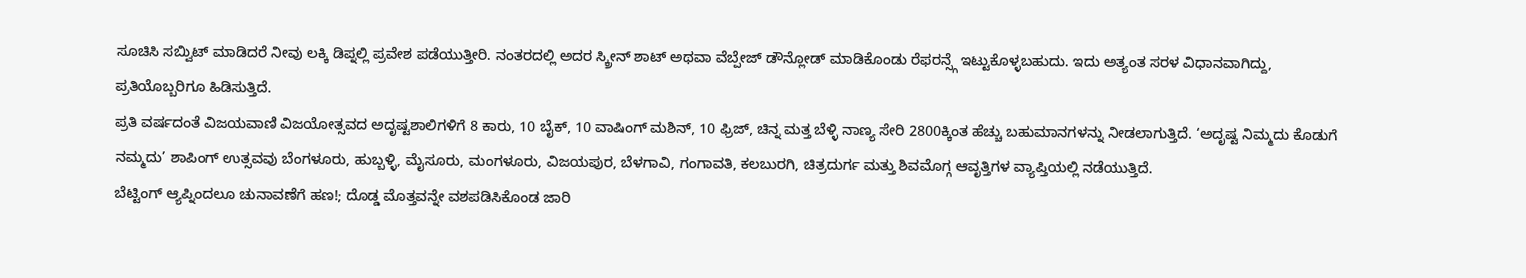ಸೂಚಿಸಿ ಸಬ್ವಿುಟ್ ಮಾಡಿದರೆ ನೀವು ಲಕ್ಕಿ ಡಿಪ್ನಲ್ಲಿ ಪ್ರವೇಶ ಪಡೆಯುತ್ತೀರಿ. ನಂತರದಲ್ಲಿ ಅದರ ಸ್ಕ್ರೀನ್ ಶಾಟ್ ಅಥವಾ ವೆಬ್ಪೇಜ್ ಡೌನ್ಲೋಡ್ ಮಾಡಿಕೊಂಡು ರೆಫರನ್ಸ್ಗೆ ಇಟ್ಟುಕೊಳ್ಳಬಹುದು. ಇದು ಅತ್ಯಂತ ಸರಳ ವಿಧಾನವಾಗಿದ್ದು, ಪ್ರತಿಯೊಬ್ಬರಿಗೂ ಹಿಡಿಸುತ್ತಿದೆ.
ಪ್ರತಿ ವರ್ಷದಂತೆ ವಿಜಯವಾಣಿ ವಿಜಯೋತ್ಸವದ ಅದೃಷ್ಟಶಾಲಿಗಳಿಗೆ 8 ಕಾರು, 10 ಬೈಕ್, 10 ವಾಷಿಂಗ್ ಮಶಿನ್, 10 ಫ್ರಿಜ್, ಚಿನ್ನ ಮತ್ತ ಬೆಳ್ಳಿ ನಾಣ್ಯ ಸೇರಿ 2800ಕ್ಕಿಂತ ಹೆಚ್ಚು ಬಹುಮಾನಗಳನ್ನು ನೀಡಲಾಗುತ್ತಿದೆ. ‘ಅದೃಷ್ಟ ನಿಮ್ಮದು ಕೊಡುಗೆ ನಮ್ಮದು’ ಶಾಪಿಂಗ್ ಉತ್ಸವವು ಬೆಂಗಳೂರು, ಹುಬ್ಬಳ್ಳಿ, ಮೈಸೂರು, ಮಂಗಳೂರು, ವಿಜಯಪುರ, ಬೆಳಗಾವಿ, ಗಂಗಾವತಿ, ಕಲಬುರಗಿ, ಚಿತ್ರದುರ್ಗ ಮತ್ತು ಶಿವಮೊಗ್ಗ ಆವೃತ್ತಿಗಳ ವ್ಯಾಪ್ತಿಯಲ್ಲಿ ನಡೆಯುತ್ತಿದೆ.
ಬೆಟ್ಟಿಂಗ್ ಆ್ಯಪ್ನಿಂದಲೂ ಚುನಾವಣೆಗೆ ಹಣ!; ದೊಡ್ಡ ಮೊತ್ತವನ್ನೇ ವಶಪಡಿಸಿಕೊಂಡ ಜಾರಿ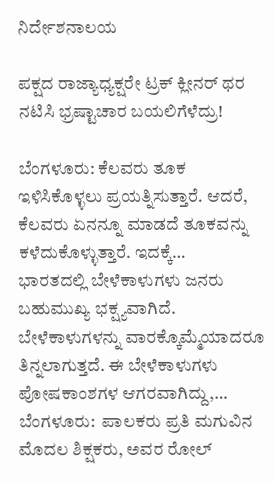ನಿರ್ದೇಶನಾಲಯ

ಪಕ್ಷದ ರಾಜ್ಯಾಧ್ಯಕ್ಷರೇ ಟ್ರಕ್ ಕ್ಲೀನರ್ ಥರ ನಟಿಸಿ ಭ್ರಷ್ಟಾಚಾರ ಬಯಲಿಗೆಳೆದ್ರು!

ಬೆಂಗಳೂರು: ಕೆಲವರು ತೂಕ ಇಳಿಸಿಕೊಳ್ಳಲು ಪ್ರಯತ್ನಿಸುತ್ತಾರೆ. ಆದರೆ, ಕೆಲವರು ಏನನ್ನೂ ಮಾಡದೆ ತೂಕವನ್ನು ಕಳೆದುಕೊಳ್ಳುತ್ತಾರೆ. ಇದಕ್ಕೆ…
ಭಾರತದಲ್ಲಿ ಬೇಳೆಕಾಳುಗಳು ಜನರು ಬಹುಮುಖ್ಯ ಭಕ್ಷ್ಯವಾಗಿದೆ. ಬೇಳೆಕಾಳುಗಳನ್ನು ವಾರಕ್ಕೊಮ್ಮೆಯಾದರೂ ತಿನ್ನಲಾಗುತ್ತದೆ. ಈ ಬೇಳೆಕಾಳುಗಳು ಪೋಷಕಾಂಶಗಳ ಆಗರವಾಗಿದ್ದು,…
ಬೆಂಗಳೂರು:  ಪಾಲಕರು ಪ್ರತಿ ಮಗುವಿನ ಮೊದಲ ಶಿಕ್ಷಕರು, ಅವರ ರೋಲ್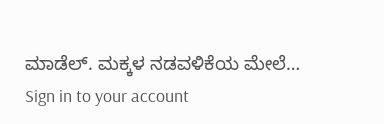ಮಾಡೆಲ್. ಮಕ್ಕಳ ನಡವಳಿಕೆಯ ಮೇಲೆ…
Sign in to your account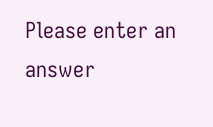Please enter an answer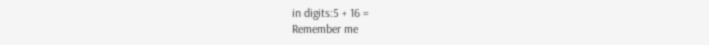in digits:5 + 16 =
Remember me